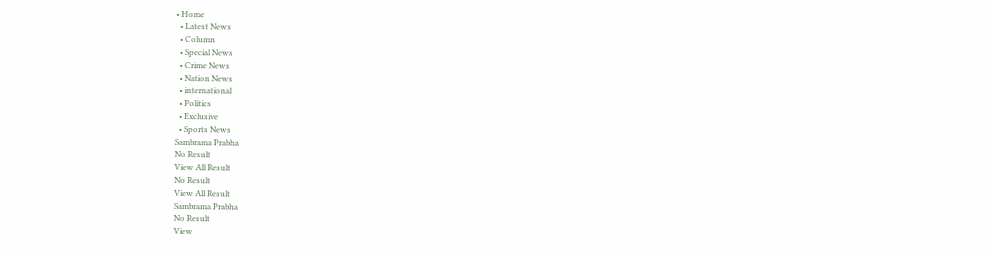• Home
  • Latest News
  • Column
  • Special News
  • Crime News
  • Nation News
  • international
  • Politics
  • Exclusive
  • Sports News
Sambrama Prabha
No Result
View All Result
No Result
View All Result
Sambrama Prabha
No Result
View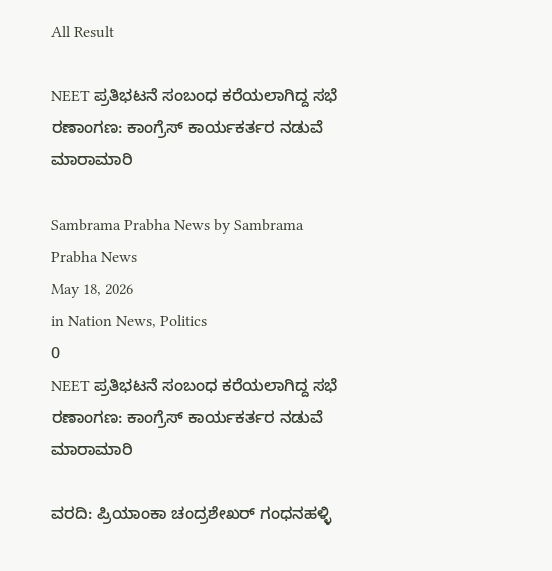All Result

NEET ಪ್ರತಿಭಟನೆ ಸಂಬಂಧ ಕರೆಯಲಾಗಿದ್ದ ಸಭೆ ರಣಾಂಗಣ: ಕಾಂಗ್ರೆಸ್ ಕಾರ್ಯಕರ್ತರ ನಡುವೆ ಮಾರಾಮಾರಿ

Sambrama Prabha News by Sambrama Prabha News
May 18, 2026
in Nation News, Politics
0
NEET ಪ್ರತಿಭಟನೆ ಸಂಬಂಧ ಕರೆಯಲಾಗಿದ್ದ ಸಭೆ ರಣಾಂಗಣ: ಕಾಂಗ್ರೆಸ್ ಕಾರ್ಯಕರ್ತರ ನಡುವೆ ಮಾರಾಮಾರಿ

ವರದಿ: ಪ್ರಿಯಾಂಕಾ ಚಂದ್ರಶೇಖರ್ ಗಂಧನಹಳ್ಳಿ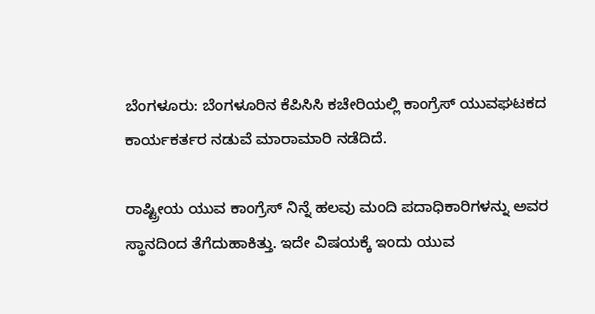ಬೆಂಗಳೂರು: ಬೆಂಗಳೂರಿನ ಕೆಪಿಸಿಸಿ ಕಚೇರಿಯಲ್ಲಿ ಕಾಂಗ್ರೆಸ್ ಯುವಘಟಕದ ಕಾರ್ಯಕರ್ತರ ನಡುವೆ ಮಾರಾಮಾರಿ ನಡೆದಿದೆ.

ರಾಷ್ಟ್ರೀಯ ಯುವ ಕಾಂಗ್ರೆಸ್ ನಿನ್ನೆ ಹಲವು ಮಂದಿ ಪದಾಧಿಕಾರಿಗಳನ್ನು ಅವರ ಸ್ಥಾನದಿಂದ ತೆಗೆದುಹಾಕಿತ್ತು. ಇದೇ ವಿಷಯಕ್ಕೆ ಇಂದು ಯುವ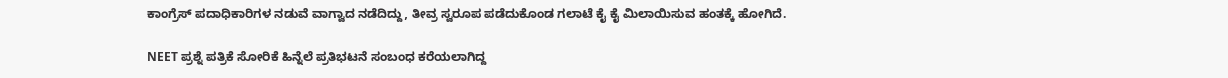ಕಾಂಗ್ರೆಸ್ ಪದಾಧಿಕಾರಿಗಳ ನಡುವೆ ವಾಗ್ವಾದ ನಡೆದಿದ್ದು, ತೀವ್ರ ಸ್ವರೂಪ ಪಡೆದುಕೊಂಡ ಗಲಾಟೆ ಕೈ ಕೈ ಮಿಲಾಯಿಸುವ ಹಂತಕ್ಕೆ ಹೋಗಿದೆ.

NEET ಪ್ರಶ್ನೆ ಪತ್ರಿಕೆ ಸೋರಿಕೆ ಹಿನ್ನೆಲೆ ಪ್ರತಿಭಟನೆ ಸಂಬಂಧ ಕರೆಯಲಾಗಿದ್ದ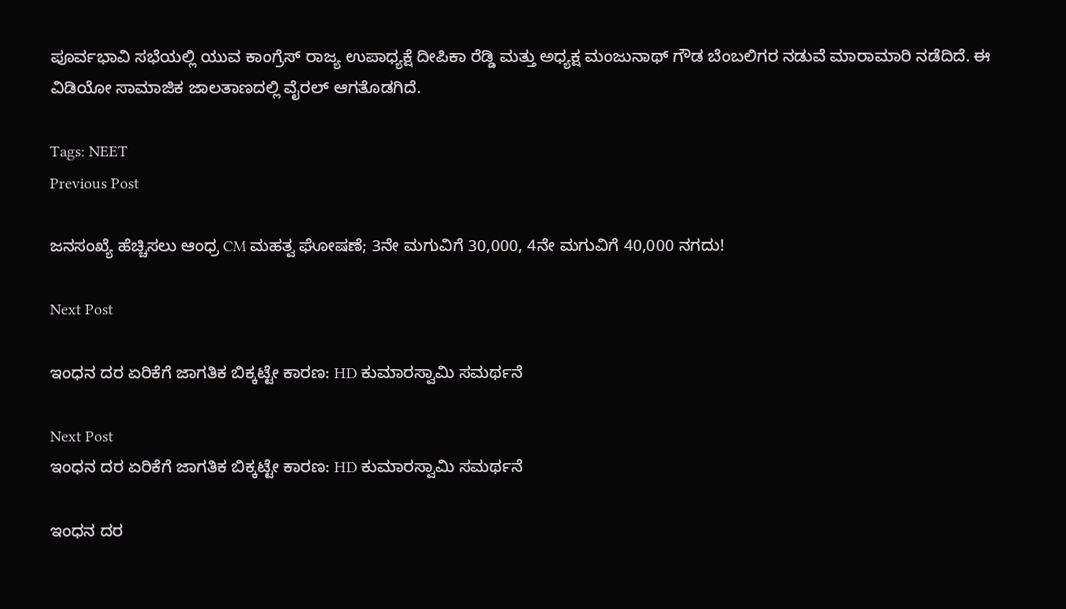ಪೂರ್ವಭಾವಿ ಸಭೆಯಲ್ಲಿ ಯುವ ಕಾಂಗ್ರೆಸ್ ರಾಜ್ಯ ಉಪಾಧ್ಯಕ್ಷೆ ದೀಪಿಕಾ ರೆಡ್ಡಿ ಮತ್ತು ಅಧ್ಯಕ್ಷ ಮಂಜುನಾಥ್ ಗೌಡ ಬೆಂಬಲಿಗರ ನಡುವೆ ಮಾರಾಮಾರಿ ನಡೆದಿದೆ. ಈ ವಿಡಿಯೋ ಸಾಮಾಜಿಕ ಜಾಲತಾಣದಲ್ಲಿ ವೈರಲ್ ಆಗತೊಡಗಿದೆ.

Tags: NEET
Previous Post

ಜನಸಂಖ್ಯೆ ಹೆಚ್ಚಿಸಲು ಆಂಧ್ರ CM ಮಹತ್ವ ಘೋಷಣೆ; 3ನೇ ಮಗುವಿಗೆ 30,000, 4ನೇ ಮಗುವಿಗೆ 40,000 ನಗದು!

Next Post

ಇಂಧನ ದರ ಏರಿಕೆಗೆ ಜಾಗತಿಕ ಬಿಕ್ಕಟ್ಟೇ ಕಾರಣ: HD ಕುಮಾರಸ್ವಾಮಿ ಸಮರ್ಥನೆ

Next Post
ಇಂಧನ ದರ ಏರಿಕೆಗೆ ಜಾಗತಿಕ ಬಿಕ್ಕಟ್ಟೇ ಕಾರಣ: HD ಕುಮಾರಸ್ವಾಮಿ ಸಮರ್ಥನೆ

ಇಂಧನ ದರ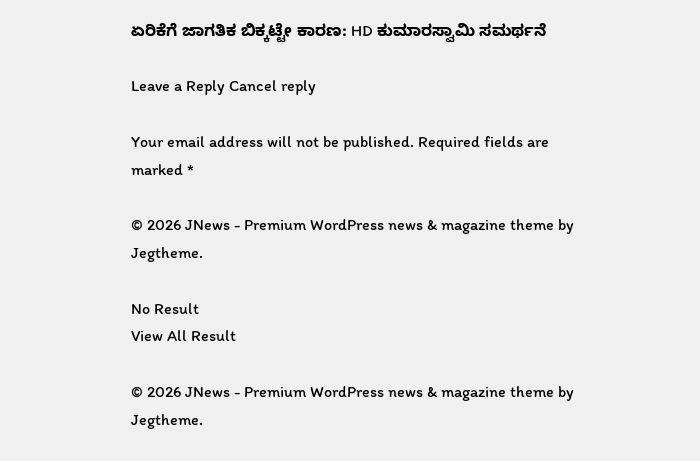ಏರಿಕೆಗೆ ಜಾಗತಿಕ ಬಿಕ್ಕಟ್ಟೇ ಕಾರಣ: HD ಕುಮಾರಸ್ವಾಮಿ ಸಮರ್ಥನೆ

Leave a Reply Cancel reply

Your email address will not be published. Required fields are marked *

© 2026 JNews - Premium WordPress news & magazine theme by Jegtheme.

No Result
View All Result

© 2026 JNews - Premium WordPress news & magazine theme by Jegtheme.